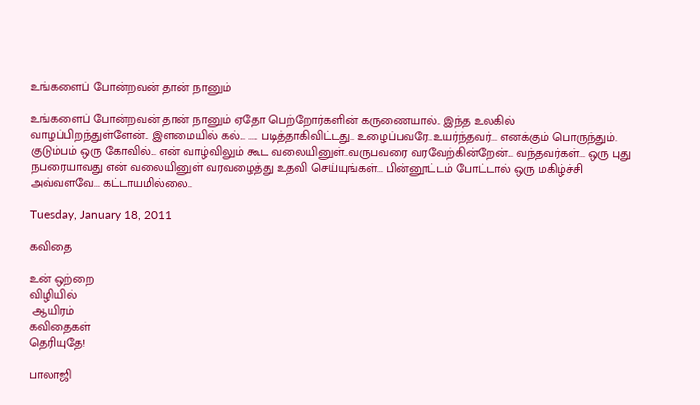உங்களைப் போன்றவன் தான் நானும்

உங்களைப் போன்றவன் தான் நானும் ஏதோ பெற்றோர்களின் கருணையால்.. இந்த உலகில் வாழப்பிறந்துள்ளேன்.. இளமையில் கல்... ..... படித்தாகிவிட்டது.. உழைப்பவரே..உயர்ந்தவர்... எனக்கும் பொருந்தும். குடும்பம் ஒரு கோவில்... என் வாழ்விலும் கூட வலையினுள்..வருபவரை வரவேற்கின்றேன்... வந்தவர்கள்... ஒரு புது நபரையாவது என் வலையினுள் வரவழைத்து உதவி செய்யுங்கள்... பின்னூட்டம் போட்டால் ஒரு மகிழ்ச்சி அவ்வளவே... கட்டாயமில்லை..

Tuesday, January 18, 2011

கவிதை

உன் ஒற்றை
விழியில்
 ஆயிரம்
கவிதைகள்
தெரியுதே!

பாலாஜி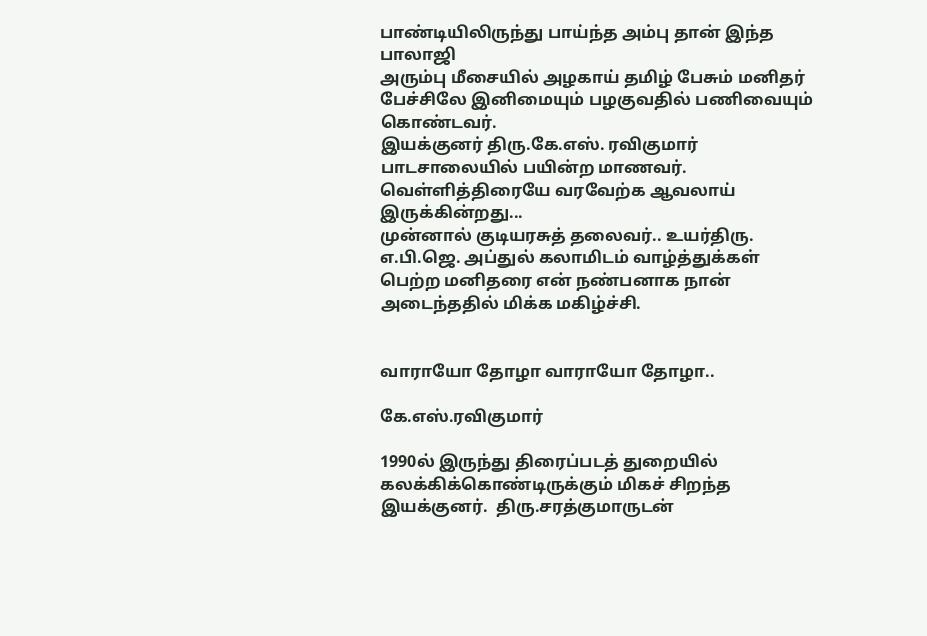பாண்டியிலிருந்து பாய்ந்த அம்பு தான் இந்த பாலாஜி
அரும்பு மீசையில் அழகாய் தமிழ் பேசும் மனிதர்
பேச்சிலே இனிமையும் பழகுவதில் பணிவையும் கொண்டவர்.
இயக்குனர் திரு.கே.எஸ். ரவிகுமார் பாடசாலையில் பயின்ற மாணவர்.
வெள்ளித்திரையே வரவேற்க ஆவலாய் இருக்கின்றது...
முன்னால் குடியரசுத் தலைவர்.. உயர்திரு. எ.பி.ஜெ. அப்துல் கலாமிடம் வாழ்த்துக்கள் பெற்ற மனிதரை என் நண்பனாக நான் அடைந்ததில் மிக்க மகிழ்ச்சி.


வாராயோ தோழா வாராயோ தோழா..

கே.எஸ்.ரவிகுமார்

1990ல் இருந்து திரைப்படத் துறையில் கலக்கிக்கொண்டிருக்கும் மிகச் சிறந்த இயக்குனர்.  திரு.சரத்குமாருடன்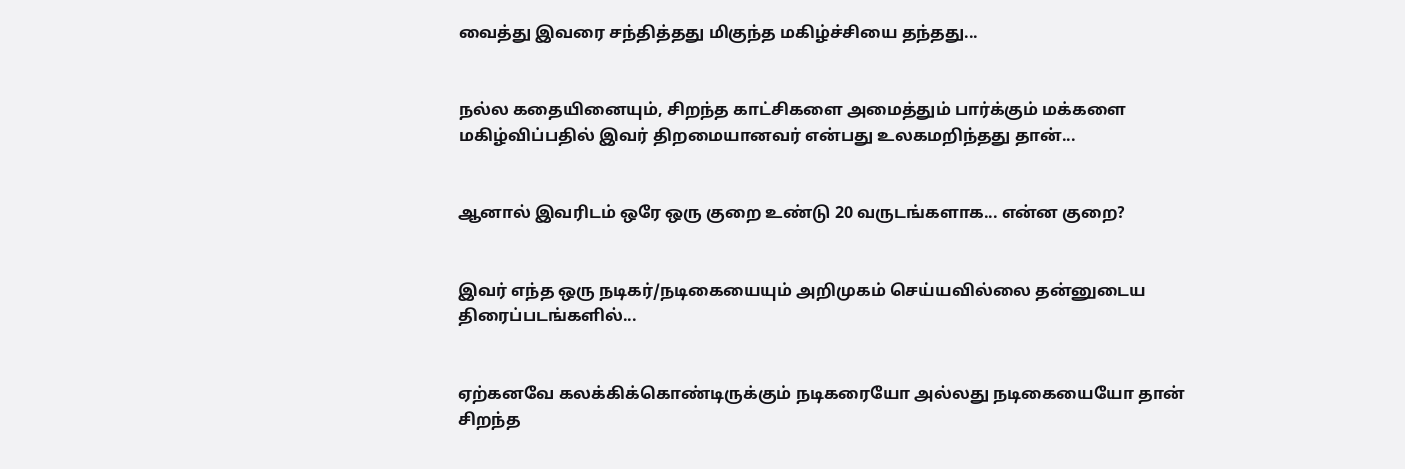வைத்து இவரை சந்தித்தது மிகுந்த மகிழ்ச்சியை தந்தது...


நல்ல கதையினையும், சிறந்த காட்சிகளை அமைத்தும் பார்க்கும் மக்களை மகிழ்விப்பதில் இவர் திறமையானவர் என்பது உலகமறிந்தது தான்...


ஆனால் இவரிடம் ஒரே ஒரு குறை உண்டு 20 வருடங்களாக... என்ன குறை?


இவர் எந்த ஒரு நடிகர்/நடிகையையும் அறிமுகம் செய்யவில்லை தன்னுடைய திரைப்படங்களில்...


ஏற்கனவே கலக்கிக்கொண்டிருக்கும் நடிகரையோ அல்லது நடிகையையோ தான் சிறந்த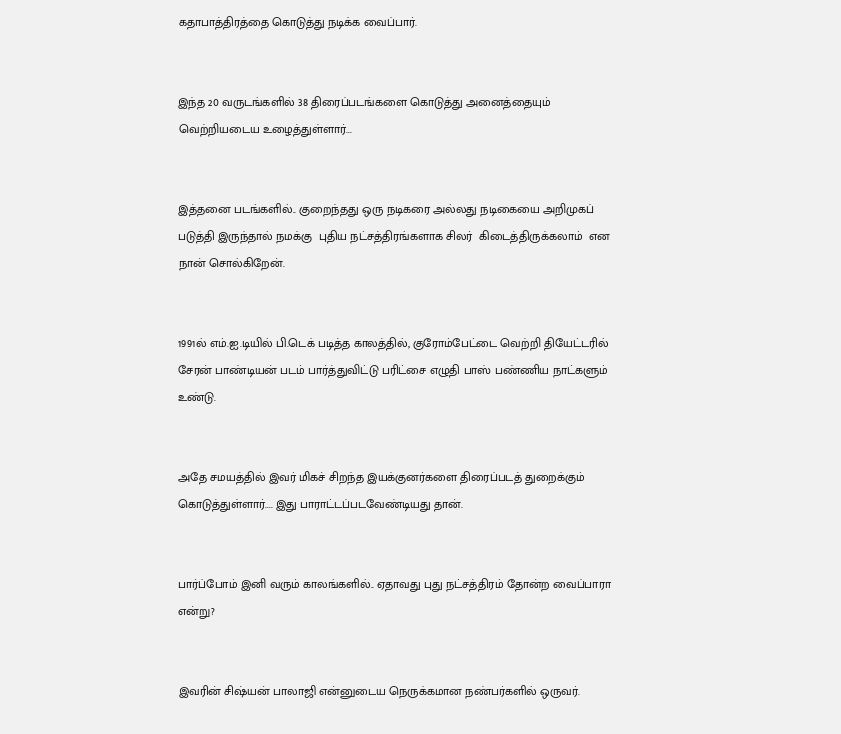கதாபாத்திரத்தை கொடுத்து நடிக்க வைப்பார்.


இந்த 20 வருடங்களில் 38 திரைப்படங்களை கொடுத்து அனைத்தையும் வெற்றியடைய உழைத்துள்ளார்...


இத்தனை படங்களில்.. குறைந்தது ஒரு நடிகரை அல்லது நடிகையை அறிமுகப் படுத்தி இருந்தால் நமக்கு  புதிய நட்சத்திரங்களாக சிலர்  கிடைத்திருக்கலாம்  என நான் சொல்கிறேன்.


1991ல் எம்.ஐ.டியில் பி.டெக் படித்த காலத்தில், குரோம்பேட்டை வெற்றி தியேட்டரில் சேரன் பாண்டியன் படம் பார்த்துவிட்டு பரிட்சை எழுதி பாஸ் பண்ணிய நாட்களும் உண்டு.


அதே சமயத்தில் இவர் மிகச் சிறந்த இயக்குனர்களை திரைப்படத் துறைக்கும் கொடுத்துள்ளார்.... இது பாராட்டப்படவேண்டியது தான்.


பார்ப்போம் இனி வரும் காலங்களில்.. ஏதாவது புது நட்சத்திரம் தோன்ற வைப்பாரா என்று?


இவரின் சிஷ்யன் பாலாஜி என்னுடைய நெருக்கமான நண்பர்களில் ஒருவர்.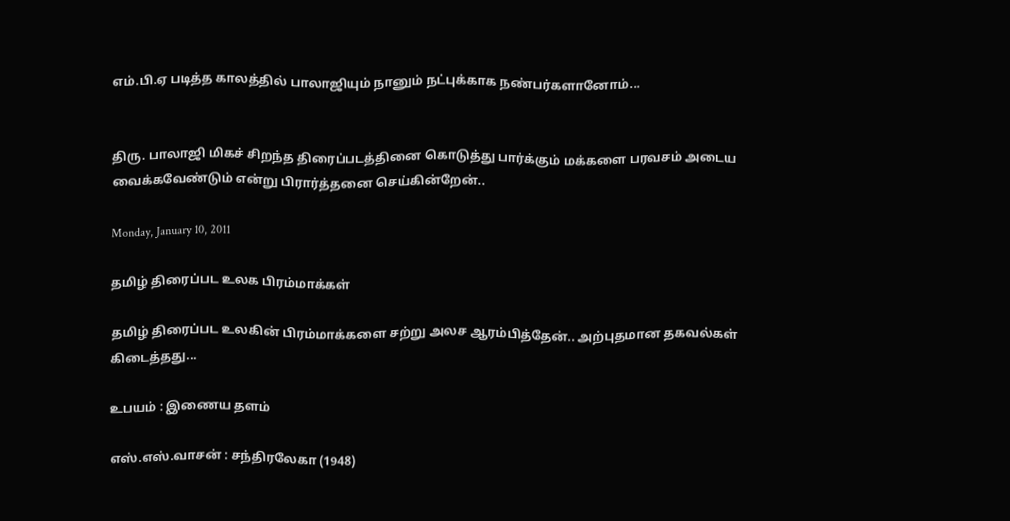எம்.பி.ஏ படித்த காலத்தில் பாலாஜியும் நானும் நட்புக்காக நண்பர்களானோம்...


திரு. பாலாஜி மிகச் சிறந்த திரைப்படத்தினை கொடுத்து பார்க்கும் மக்களை பரவசம் அடைய வைக்கவேண்டும் என்று பிரார்த்தனை செய்கின்றேன்..

Monday, January 10, 2011

தமிழ் திரைப்பட உலக பிரம்மாக்கள்

தமிழ் திரைப்பட உலகின் பிரம்மாக்களை சற்று அலச ஆரம்பித்தேன்.. அற்புதமான தகவல்கள் கிடைத்தது...

உபயம் : இணைய தளம்

எஸ்.எஸ்.வாசன் : சந்திரலேகா (1948)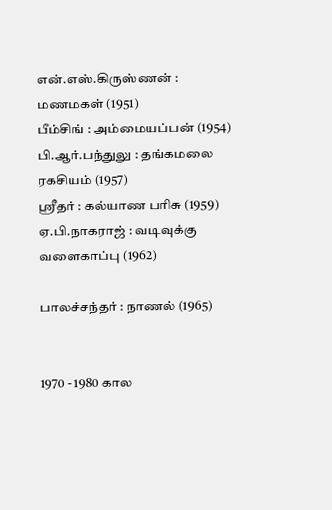என்.எஸ்.கிருஸ்ணன் : மணமகள் (1951)
பீம்சிங் : அம்மையப்பன் (1954)
பி.ஆர்.பந்துலு : தங்கமலை ரகசியம் (1957)
ஸ்ரீதர் : கல்யாண பரிசு (1959)
ஏ.பி.நாகராஜ் : வடிவுக்கு வளைகாப்பு (1962)

பாலச்சந்தர் : நாணல் (1965)


1970 - 1980 கால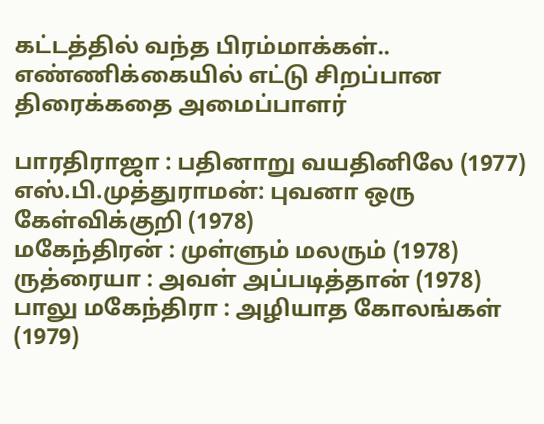கட்டத்தில் வந்த பிரம்மாக்கள்.. எண்ணிக்கையில் எட்டு சிறப்பான திரைக்கதை அமைப்பாளர்

பாரதிராஜா : பதினாறு வயதினிலே (1977)
எஸ்.பி.முத்துராமன்: புவனா ஒரு கேள்விக்குறி (1978)
மகேந்திரன் : முள்ளும் மலரும் (1978)
ருத்ரையா : அவள் அப்படித்தான் (1978)
பாலு மகேந்திரா : அழியாத கோலங்கள் (1979)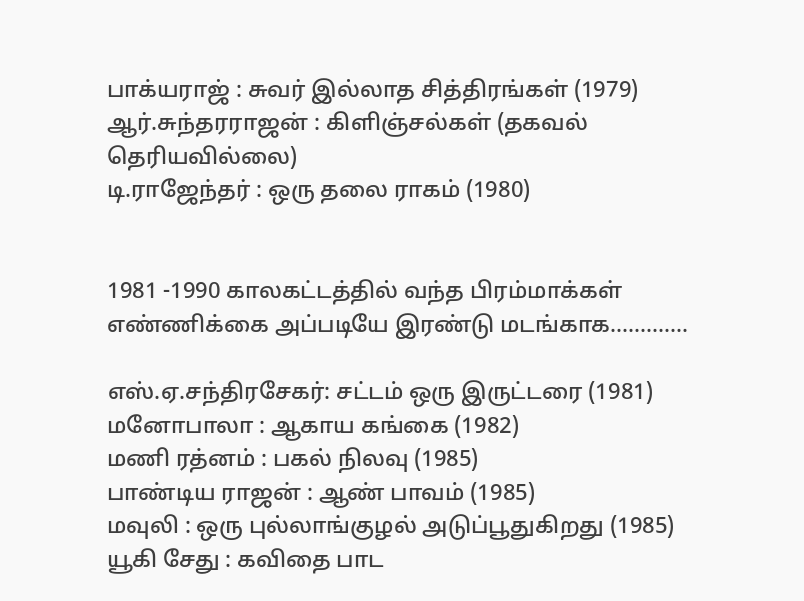பாக்யராஜ் : சுவர் இல்லாத சித்திரங்கள் (1979)
ஆர்.சுந்தரராஜன் : கிளிஞ்சல்கள் (தகவல் தெரியவில்லை)
டி.ராஜேந்தர் : ஒரு தலை ராகம் (1980)


1981 -1990 காலகட்டத்தில் வந்த பிரம்மாக்கள் எண்ணிக்கை அப்படியே இரண்டு மடங்காக.............

எஸ்.ஏ.சந்திரசேகர்: சட்டம் ஒரு இருட்டரை (1981)
மனோபாலா : ஆகாய கங்கை (1982)
மணி ரத்னம் : பகல் நிலவு (1985)
பாண்டிய ராஜன் : ஆண் பாவம் (1985)
மவுலி : ஒரு புல்லாங்குழல் அடுப்பூதுகிறது (1985)
யூகி சேது : கவிதை பாட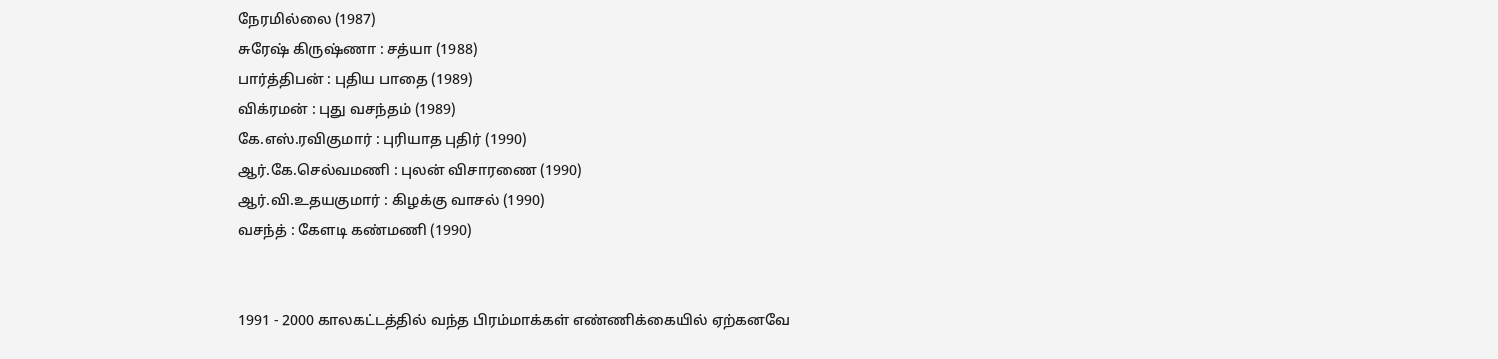நேரமில்லை (1987)
சுரேஷ் கிருஷ்ணா : சத்யா (1988)
பார்த்திபன் : புதிய பாதை (1989)
விக்ரமன் : புது வசந்தம் (1989)
கே.எஸ்.ரவிகுமார் : புரியாத புதிர் (1990)
ஆர்.கே.செல்வமணி : புலன் விசாரணை (1990)
ஆர்.வி.உதயகுமார் : கிழக்கு வாசல் (1990)
வசந்த் : கேளடி கண்மணி (1990)


1991 - 2000 காலகட்டத்தில் வந்த பிரம்மாக்கள் எண்ணிக்கையில் ஏற்கனவே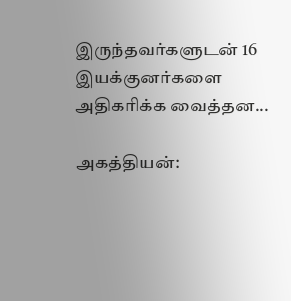இருந்தவர்களுடன் 16 இயக்குனர்களை அதிகரிக்க வைத்தன...

அகத்தியன்: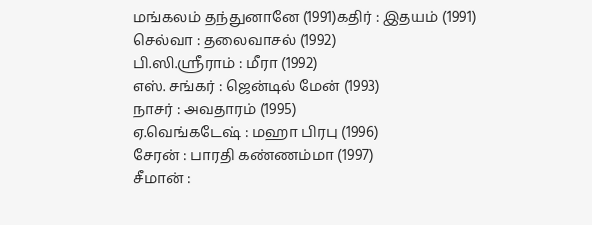மங்கலம் தந்துனானே (1991)கதிர் : இதயம் (1991)
செல்வா : தலைவாசல் (1992)
பி.ஸி.ஸ்ரீராம் : மீரா (1992)
எஸ். சங்கர் : ஜென்டில் மேன் (1993)
நாசர் : அவதாரம் (1995)
ஏ.வெங்கடேஷ் : மஹா பிரபு (1996)
சேரன் : பாரதி கண்ணம்மா (1997)
சீமான் :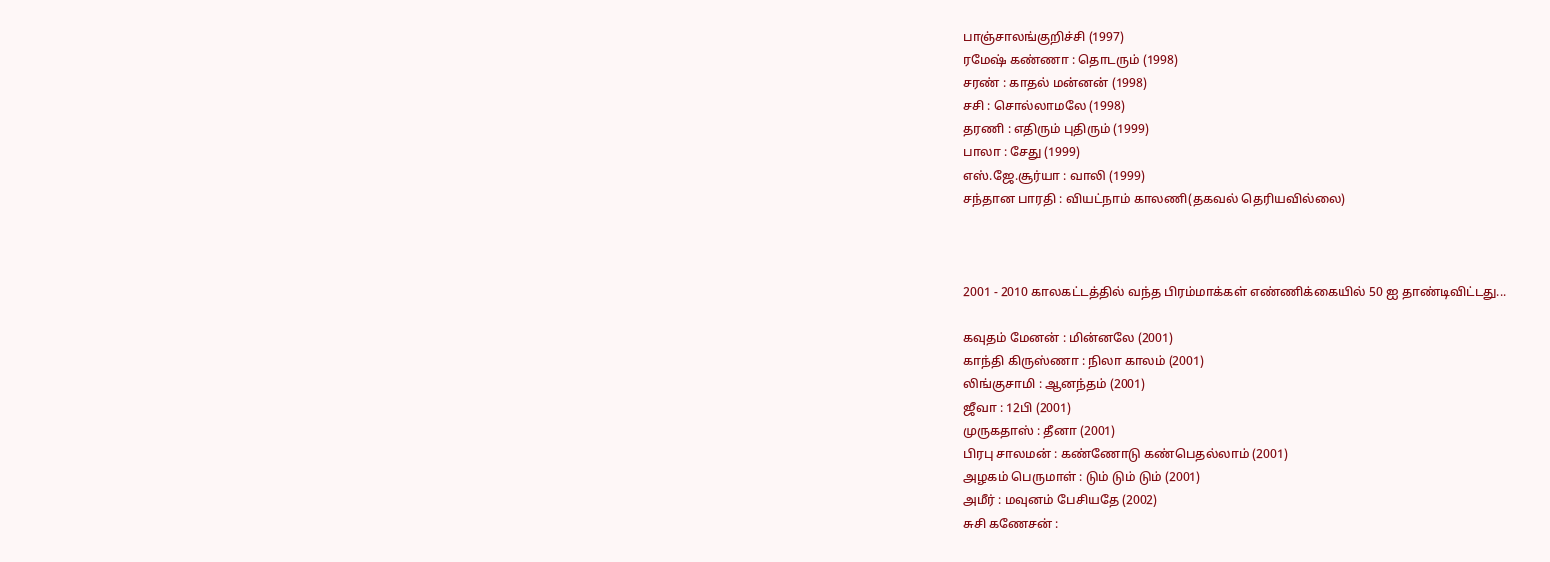பாஞ்சாலங்குறிச்சி (1997)
ரமேஷ் கண்ணா : தொடரும் (1998)
சரண் : காதல் மன்னன் (1998)
சசி : சொல்லாமலே (1998)
தரணி : எதிரும் புதிரும் (1999)
பாலா : சேது (1999)
எஸ்.ஜே.சூர்யா : வாலி (1999)
சந்தான பாரதி : வியட்நாம் காலணி(தகவல் தெரியவில்லை)



2001 - 2010 காலகட்டத்தில் வந்த பிரம்மாக்கள் எண்ணிக்கையில் 50 ஐ தாண்டிவிட்டது...

கவுதம் மேனன் : மின்னலே (2001)
காந்தி கிருஸ்ணா : நிலா காலம் (2001)
லிங்குசாமி : ஆனந்தம் (2001)
ஜீவா : 12பி (2001)
முருகதாஸ் : தீனா (2001)
பிரபு சாலமன் : கண்ணோடு கண்பெதல்லாம் (2001)
அழகம் பெருமாள் : டும் டும் டும் (2001)
அமீர் : மவுனம் பேசியதே (2002)
சுசி கணேசன் :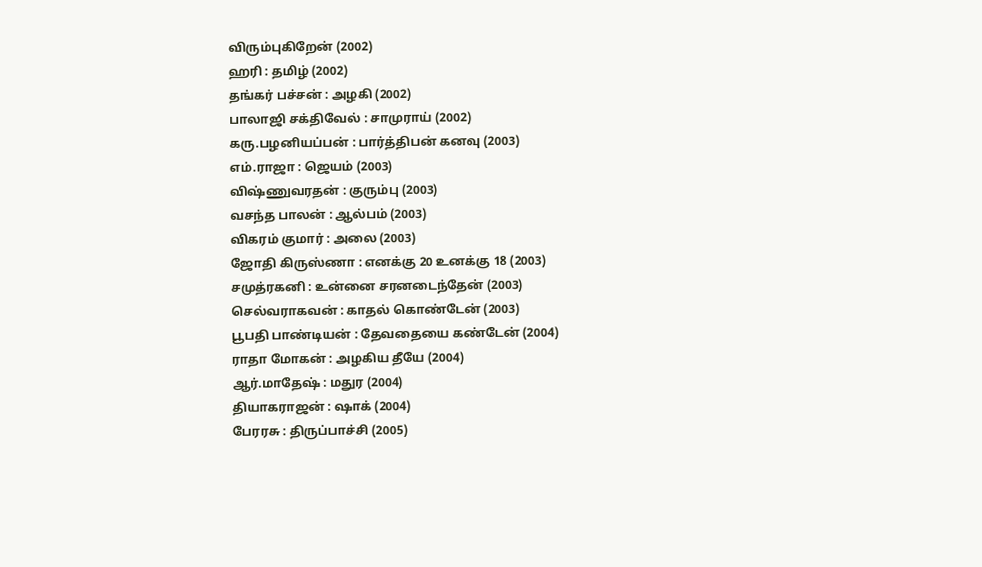விரும்புகிறேன் (2002)
ஹரி : தமிழ் (2002)
தங்கர் பச்சன் : அழகி (2002)
பாலாஜி சக்திவேல் : சாமுராய் (2002)
கரு.பழனியப்பன் : பார்த்திபன் கனவு (2003)
எம்.ராஜா : ஜெயம் (2003)
விஷ்ணுவரதன் : குரும்பு (2003)
வசந்த பாலன் : ஆல்பம் (2003)
விகரம் குமார் : அலை (2003)
ஜோதி கிருஸ்ணா : எனக்கு 20 உனக்கு 18 (2003)
சமுத்ரகனி : உன்னை சரனடைந்தேன் (2003)
செல்வராகவன் : காதல் கொண்டேன் (2003)
பூபதி பாண்டியன் : தேவதையை கண்டேன் (2004)
ராதா மோகன் : அழகிய தீயே (2004)
ஆர்.மாதேஷ் : மதுர (2004)
தியாகராஜன் : ஷாக் (2004)
பேரரசு : திருப்பாச்சி (2005)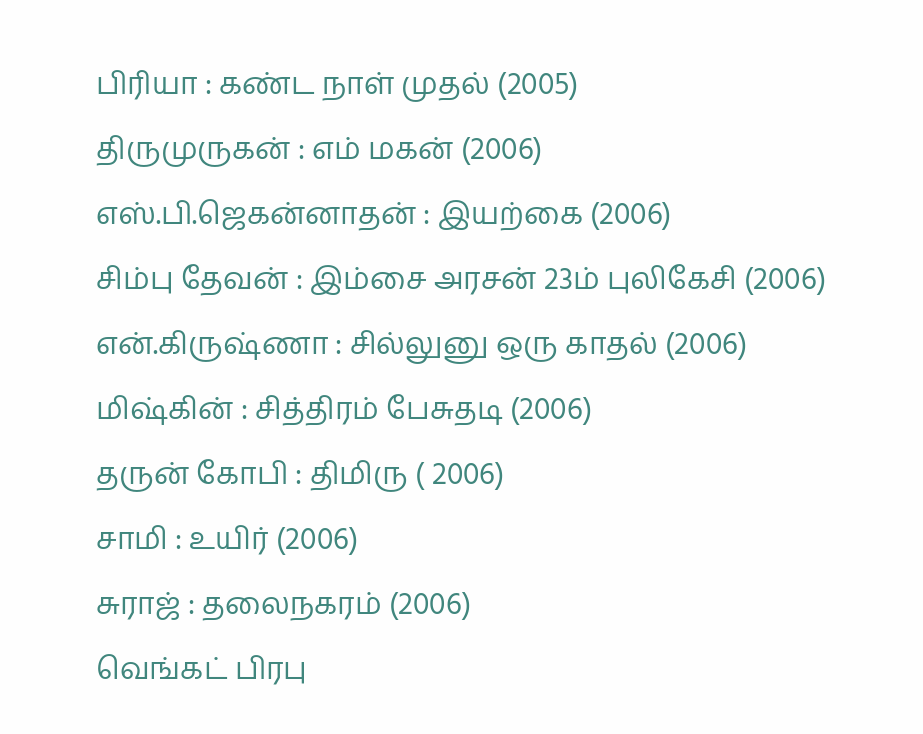பிரியா : கண்ட நாள் முதல் (2005)
திருமுருகன் : எம் மகன் (2006)
எஸ்.பி.ஜெகன்னாதன் : இயற்கை (2006)
சிம்பு தேவன் : இம்சை அரசன் 23ம் புலிகேசி (2006)
என்.கிருஷ்ணா : சில்லுனு ஒரு காதல் (2006)
மிஷ்கின் : சித்திரம் பேசுதடி (2006)
தருன் கோபி : திமிரு ( 2006)
சாமி : உயிர் (2006)
சுராஜ் : தலைநகரம் (2006)
வெங்கட் பிரபு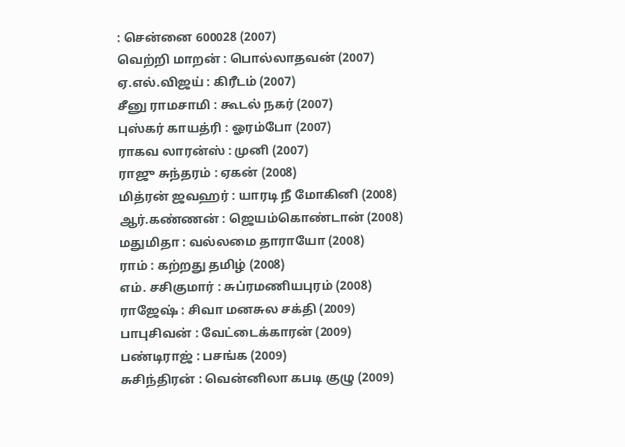: சென்னை 600028 (2007)
வெற்றி மாறன் : பொல்லாதவன் (2007)
ஏ.எல்.விஜய் : கிரீடம் (2007)
சீனு ராமசாமி : கூடல் நகர் (2007)
புஸ்கர் காயத்ரி : ஓரம்போ (2007)
ராகவ லாரன்ஸ் : முனி (2007)
ராஜு சுந்தரம் : ஏகன் (2008)
மித்ரன் ஜவஹர் : யாரடி நீ மோகினி (2008)
ஆர்.கண்ணன் : ஜெயம்கொண்டான் (2008)
மதுமிதா : வல்லமை தாராயோ (2008)
ராம் : கற்றது தமிழ் (2008)
எம். சசிகுமார் : சுப்ரமணியபுரம் (2008)
ராஜேஷ் : சிவா மனசுல சக்தி (2009)
பாபுசிவன் : வேட்டைக்காரன் (2009)
பண்டிராஜ் : பசங்க (2009)
சுசிந்திரன் : வென்னிலா கபடி குழு (2009)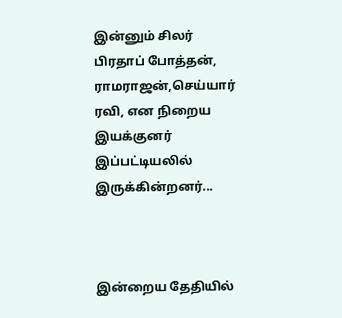இன்னும் சிலர் பிரதாப் போத்தன், ராமராஜன்,செய்யார் ரவி, என நிறைய இயக்குனர் இப்பட்டியலில் இருக்கின்றனர்...



இன்றைய தேதியில்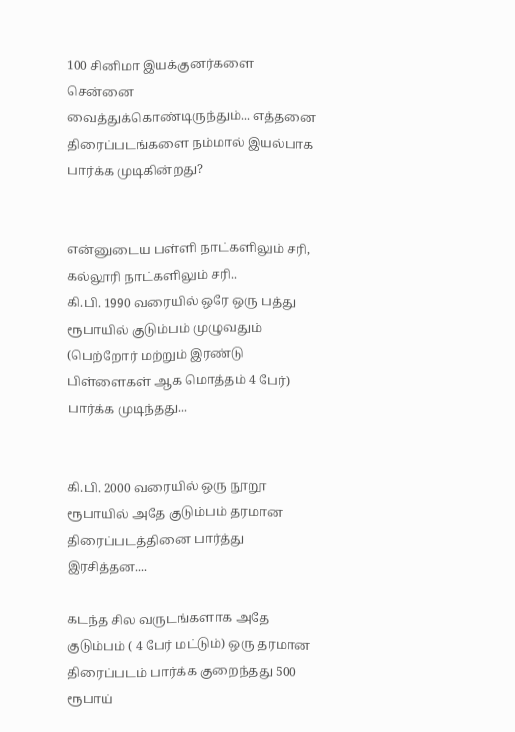100 சினிமா இயக்குனர்களை சென்னை வைத்துக்கொண்டிருந்தும்... எத்தனை திரைப்படங்களை நம்மால் இயல்பாக பார்க்க முடிகின்றது?


என்னுடைய பள்ளி நாட்களிலும் சரி, கல்லூரி நாட்களிலும் சரி..
கி.பி. 1990 வரையில் ஒரே ஒரு பத்து ரூபாயில் குடும்பம் முழுவதும் (பெற்றோர் மற்றும் இரண்டு பிள்ளைகள் ஆக மொத்தம் 4 பேர்) பார்க்க முடிந்தது...


கி.பி. 2000 வரையில் ஒரு நூறூ ரூபாயில் அதே குடும்பம் தரமான திரைப்படத்தினை பார்த்து இரசித்தன....

கடந்த சில வருடங்களாக அதே குடும்பம் ( 4 பேர் மட்டும்) ஒரு தரமான திரைப்படம் பார்க்க குறைந்தது 500 ரூபாய்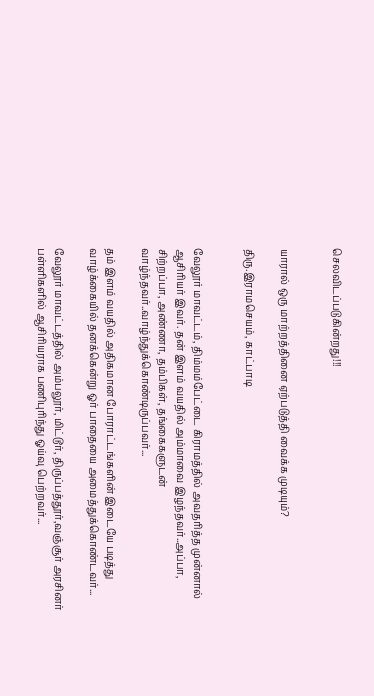செலவிடப்படுகின்றது!!!


யாரால் ஒரு மாற்றத்தினை ஏற்படுத்தி வைக்க முடியும்?

திரு.இராமசெயம், காட்பாடி


வேலூர் மாவட்டம், திம்மம்பேட்டை கிராமத்தில் அவதரித்த முன்னால் ஆசிரியர் இவர். தன் இளம் வயதில் அம்மாவை இழந்தவர்..அப்பா, சிற்றப்பா, அண்ணா, தம்பிகள், தங்கைகளுடன் வாழ்ந்தவர்..வாழ்ந்துக்கொண்டிருப்பவர்...

தம் இளம் வயதில் அதிகமான போராட்டங்களின் இடையே படித்து வாழ்க்கையில் தனக்கென்று ஓர் பாதையை அமைத்துக்கொண்டவர்...

வேலூர் மாவட்டத்தில் அம்பலூர், மிட்டூர், திருப்பத்தூர்,வஞ்சூர் அரசினர் பள்ளிகளில் ஆசிரியராக பணிபுரிந்து ஓய்வு பெற்றவர்...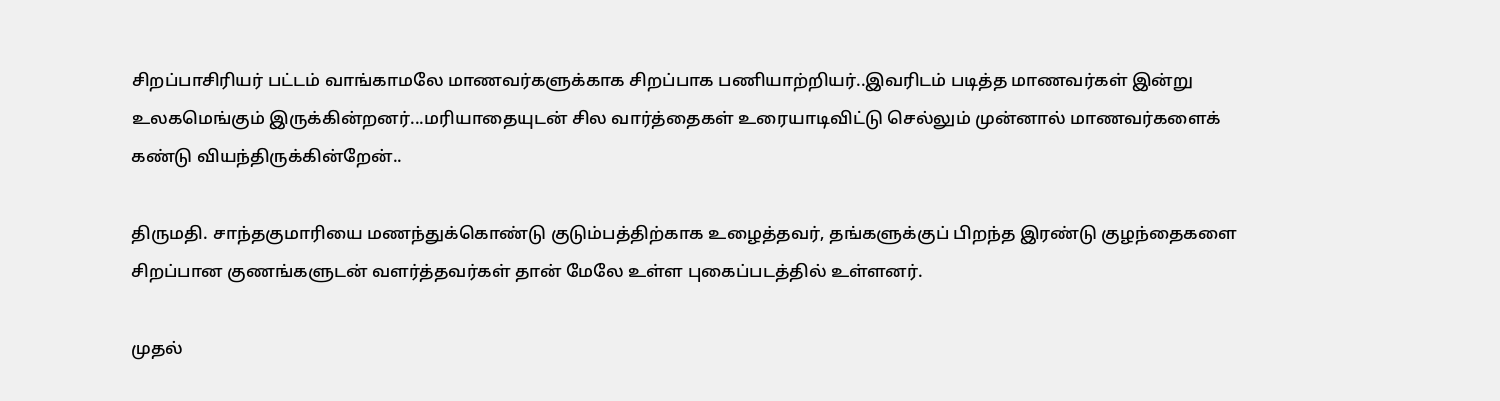சிறப்பாசிரியர் பட்டம் வாங்காமலே மாணவர்களுக்காக சிறப்பாக பணியாற்றியர்..இவரிடம் படித்த மாணவர்கள் இன்று உலகமெங்கும் இருக்கின்றனர்...மரியாதையுடன் சில வார்த்தைகள் உரையாடிவிட்டு செல்லும் முன்னால் மாணவர்களைக் கண்டு வியந்திருக்கின்றேன்..

திருமதி. சாந்தகுமாரியை மணந்துக்கொண்டு குடும்பத்திற்காக உழைத்தவர், தங்களுக்குப் பிறந்த இரண்டு குழந்தைகளை சிறப்பான குணங்களுடன் வளர்த்தவர்கள் தான் மேலே உள்ள புகைப்படத்தில் உள்ளனர்.

முதல்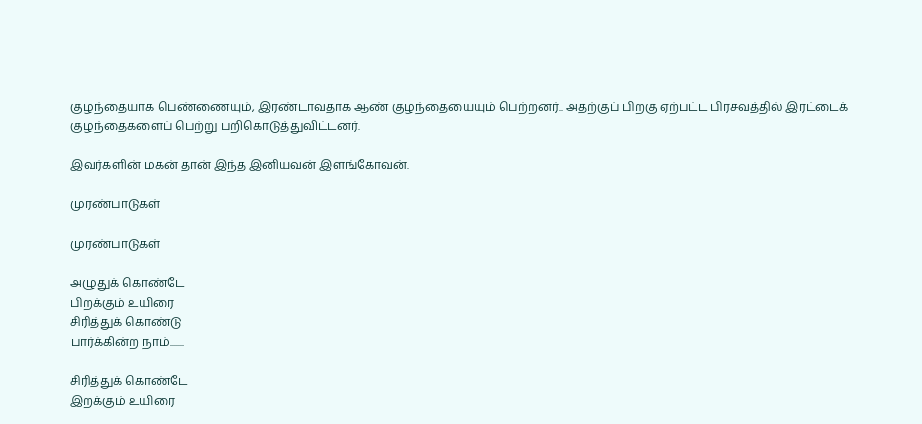குழந்தையாக பெண்ணையும், இரண்டாவதாக ஆண் குழந்தையையும் பெற்றனர்.. அதற்குப் பிறகு ஏற்பட்ட பிரசவத்தில் இரட்டைக் குழந்தைகளைப் பெற்று பறிகொடுத்துவிட்டனர்.

இவர்களின் மகன் தான் இந்த இனியவன் இளங்கோவன்.

முரண்பாடுகள்

முரண்பாடுகள்

அழுதுக் கொண்டே
பிறக்கும் உயிரை
சிரித்துக் கொண்டு
பார்க்கின்ற நாம்.......

சிரித்துக் கொண்டே
இறக்கும் உயிரை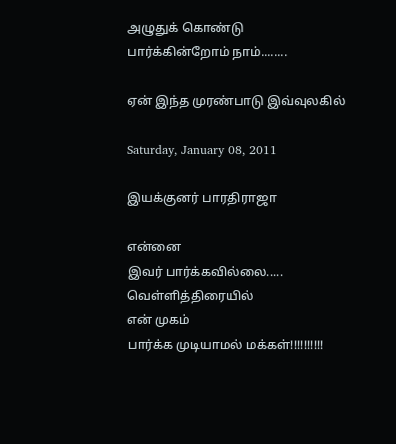அழுதுக் கொண்டு
பார்க்கின்றோம் நாம்........

ஏன் இந்த முரண்பாடு இவ்வுலகில்

Saturday, January 08, 2011

இயக்குனர் பாரதிராஜா

என்னை
இவர் பார்க்கவில்லை.....
வெள்ளித்திரையில்
என் முகம்
பார்க்க முடியாமல் மக்கள்!!!!!!!!!!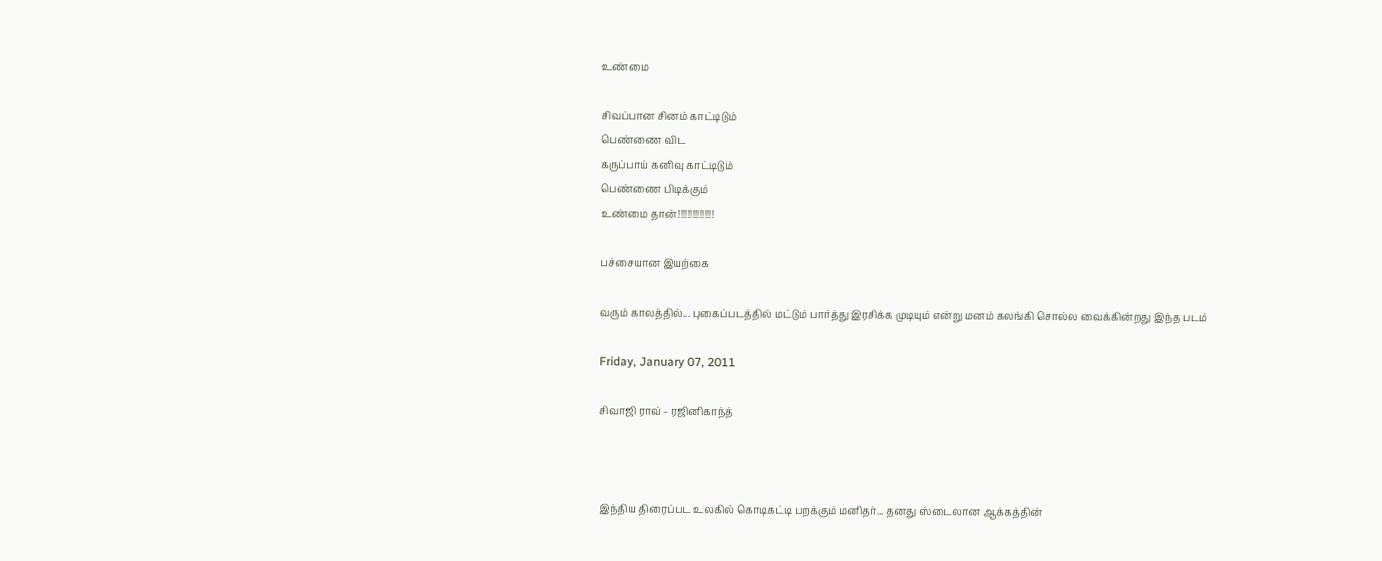உண்மை

சிவப்பான சினம் காட்டிடும்
பெண்ணை விட
கருப்பாய் கனிவு காட்டிடும்
பெண்ணை பிடிக்கும்
உண்மை தான்!!!!!!!!!!!!!!!

பச்சையான இயற்கை

வரும் காலத்தில்... புகைப்படத்தில் மட்டும் பார்த்து இரசிக்க முடியும் என்று மனம் கலங்கி சொல்ல வைக்கின்றது இந்த படம்

Friday, January 07, 2011

சிவாஜி ராவ் - ரஜினிகாந்த்



இந்திய திரைப்பட உலகில் கொடிகட்டி பறக்கும் மனிதர்... தனது ஸ்டைலான ஆக்கத்தின்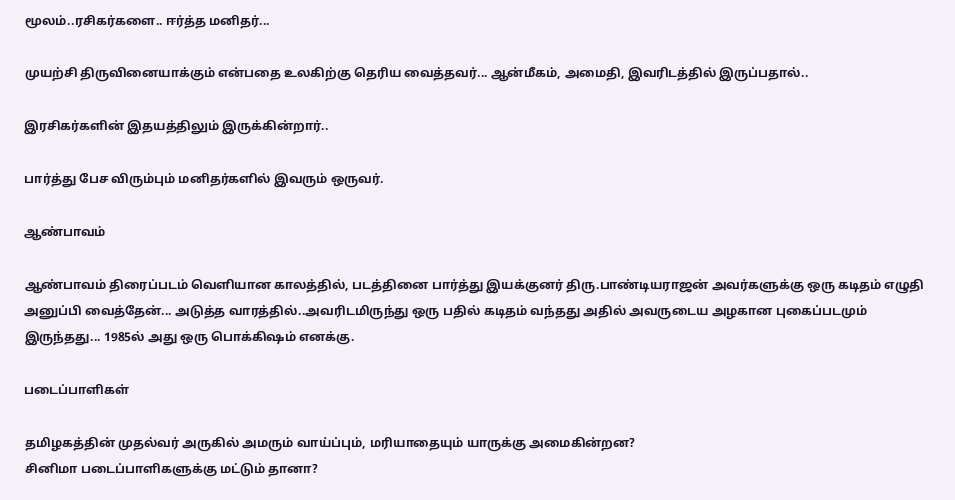மூலம்..ரசிகர்களை.. ஈர்த்த மனிதர்...

முயற்சி திருவினையாக்கும் என்பதை உலகிற்கு தெரிய வைத்தவர்... ஆன்மீகம், அமைதி, இவரிடத்தில் இருப்பதால்..

இரசிகர்களின் இதயத்திலும் இருக்கின்றார்..

பார்த்து பேச விரும்பும் மனிதர்களில் இவரும் ஒருவர்.

ஆண்பாவம்

ஆண்பாவம் திரைப்படம் வெளியான காலத்தில், படத்தினை பார்த்து இயக்குனர் திரு.பாண்டியராஜன் அவர்களுக்கு ஒரு கடிதம் எழுதி அனுப்பி வைத்தேன்... அடுத்த வாரத்தில்..அவரிடமிருந்து ஒரு பதில் கடிதம் வந்தது அதில் அவருடைய அழகான புகைப்படமும் இருந்தது... 1985ல் அது ஒரு பொக்கிஷம் எனக்கு.

படைப்பாளிகள்

தமிழகத்தின் முதல்வர் அருகில் அமரும் வாய்ப்பும், மரியாதையும் யாருக்கு அமைகின்றன?
சினிமா படைப்பாளிகளுக்கு மட்டும் தானா?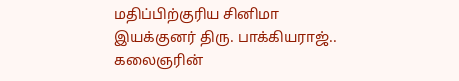மதிப்பிற்குரிய சினிமா இயக்குனர் திரு. பாக்கியராஜ்.. கலைஞரின்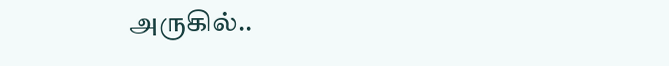அருகில்..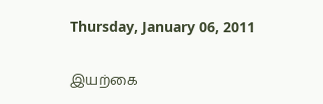Thursday, January 06, 2011

இயற்கை